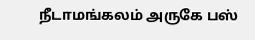நீடாமங்கலம் அருகே பஸ்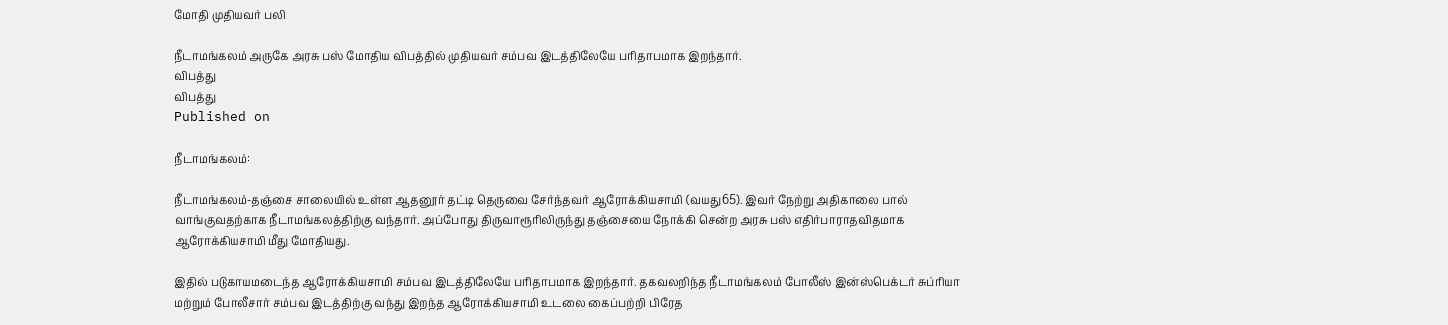மோதி முதியவர் பலி

நீடாமங்கலம் அருகே அரசு பஸ் மோதிய விபத்தில் முதியவர் சம்பவ இடத்திலேயே பரிதாபமாக இறந்தார்.
விபத்து
விபத்து
Published on

நீடாமங்கலம்:

நீடாமங்கலம்-தஞ்சை சாலையில் உள்ள ஆதனூர் தட்டி தெருவை சேர்ந்தவர் ஆரோக்கியசாமி (வயது65). இவர் நேற்று அதிகாலை பால் வாங்குவதற்காக நீடாமங்கலத்திற்கு வந்தார். அப்போது திருவாரூரிலிருந்து தஞ்சையை நோக்கி சென்ற அரசு பஸ் எதிர்பாராதவிதமாக ஆரோக்கியசாமி மீது மோதியது.

இதில் படுகாயமடைந்த ஆரோக்கியசாமி சம்பவ இடத்திலேயே பரிதாபமாக இறந்தார். தகவலறிந்த நீடாமங்கலம் போலீஸ் இன்ஸ்பெக்டர் சுப்ரியா மற்றும் போலீசார் சம்பவ இடத்திற்கு வந்து இறந்த ஆரோக்கியசாமி உடலை கைப்பற்றி பிரேத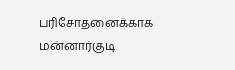பரிசோதனைக்காக மன்னார்குடி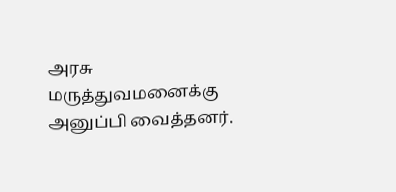அரசு மருத்துவமனைக்கு அனுப்பி வைத்தனர்.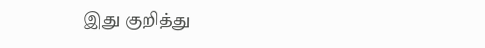இது குறித்து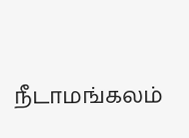நீடாமங்கலம்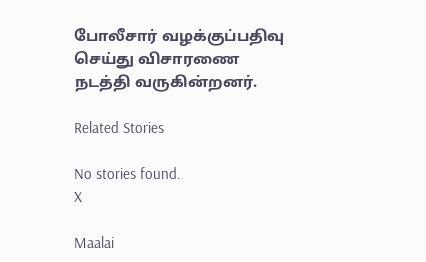போலீசார் வழக்குப்பதிவு செய்து விசாரணை நடத்தி வருகின்றனர்.

Related Stories

No stories found.
X

Maalai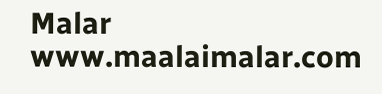Malar
www.maalaimalar.com